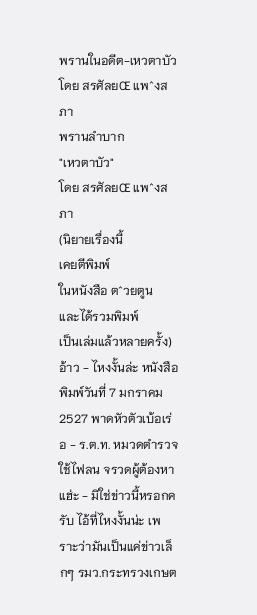พรานในอดีต-เหวตาบัว โดย สรศัลยŒ แพˆงสภา
พรานลำบาก
"เหวตาบัว"
โดย สรศัลยŒ แพˆงสภา
(นิยายเรื่องนี้
เคยตีพิมพ์
ในหนังสือ ตˆวยตูน
และได้รวมพิมพ์
เป็นเล่มแล้วหลายครั้ง)
อ้าว - ไหงงั้นล่ะ หนังสือพิมพ์วันที่ 7 มกราคม 2527 พาดหัวตัวเบ้อเร่อ - ร.ต.ท. หมวดตำรวจใช้ไฟลน จรวดผู้ต้องหา แฮ่ะ - มิใช่ข่าวนี้หรอกครับ ไอ้ที่ไหงงั้นน่ะ เพราะว่ามันเป็นแค่ข่าวเล็กๆ รมว.กระทรวงเกษต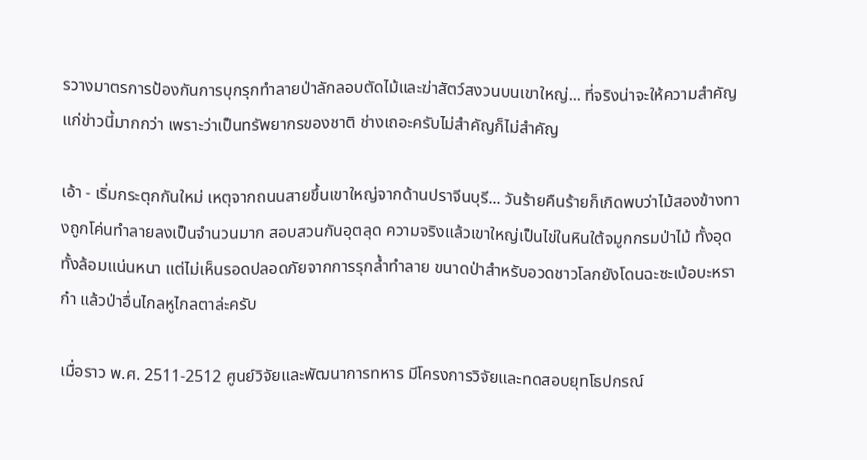รวางมาตรการป้องกันการบุกรุกทำลายป่าลักลอบตัดไม้และฆ่าสัตว์สงวนบนเขาใหญ่... ที่จริงน่าจะให้ความสำคัญแก่ข่าวนี้มากกว่า เพราะว่าเป็นทรัพยากรของชาติ ช่างเถอะครับไม่สำคัญก็ไม่สำคัญ

เอ้า - เริ่มกระตุกกันใหม่ เหตุจากถนนสายขึ้นเขาใหญ่จากด้านปราจีนบุรี... วันร้ายคืนร้ายก็เกิดพบว่าไม้สองข้างทางถูกโค่นทำลายลงเป็นจำนวนมาก สอบสวนกันอุตลุด ความจริงแล้วเขาใหญ่เป็นไข่ในหินใต้จมูกกรมป่าไม้ ทั้งอุดทั้งล้อมแน่นหนา แต่ไม่เห็นรอดปลอดภัยจากการรุกล้ำทำลาย ขนาดป่าสำหรับอวดชาวโลกยังโดนฉะซะเบ้อบะหราก๋า แล้วป่าอื่นไกลหูไกลตาล่ะครับ

เมื่อราว พ.ศ. 2511-2512 ศูนย์วิจัยและพัฒนาการทหาร มีโครงการวิจัยและทดสอบยุทโธปกรณ์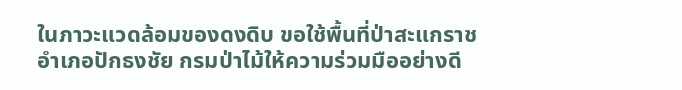ในภาวะแวดล้อมของดงดิบ ขอใช้พื้นที่ป่าสะแกราช อำเภอปักธงชัย กรมป่าไม้ให้ความร่วมมืออย่างดี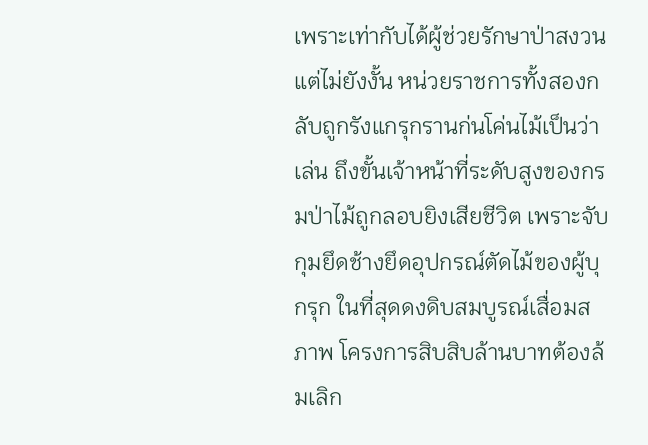เพราะเท่ากับได้ผู้ช่วยรักษาป่าสงวน แต่ไม่ยังงั้น หน่วยราชการทั้งสองกลับถูกรังแกรุกรานก่นโค่นไม้เป็นว่าเล่น ถึงขั้นเจ้าหน้าที่ระดับสูงของกรมป่าไม้ถูกลอบยิงเสียชีวิต เพราะจับกุมยึดช้างยึดอุปกรณ์ตัดไม้ของผู้บุกรุก ในที่สุดดงดิบสมบูรณ์เสื่อมสภาพ โครงการสิบสิบล้านบาทต้องล้มเลิก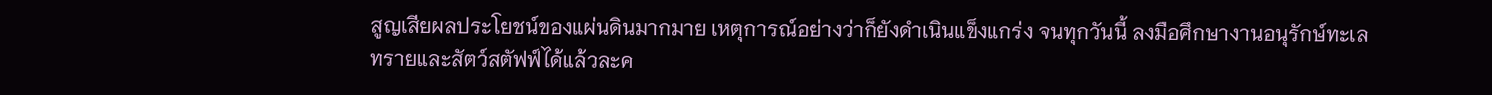สูญเสียผลประโยชน์ของแผ่นดินมากมาย เหตุการณ์อย่างว่าก็ยังดำเนินแข็งแกร่ง จนทุกวันนี้ ลงมือศึกษางานอนุรักษ์ทะเลทรายและสัตว์สตัฟฟ์ได้แล้วละค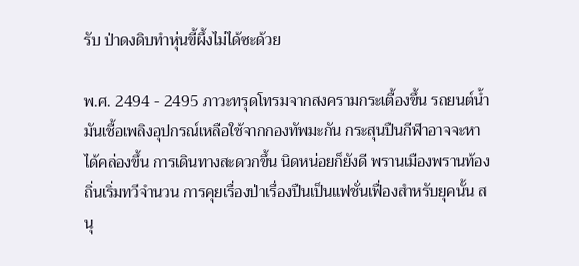รับ ป่าดงดิบทำหุ่นขี้ผึ้งไม่ได้ซะด้วย

พ.ศ. 2494 - 2495 ภาวะทรุดโทรมจากสงครามกระเตื้องขึ้น รถยนต์น้ำมันเชื้อเพลิงอุปกรณ์เหลือใช้จากกองทัพมะกัน กระสุนปืนกีฬาอาจจะหาได้คล่องขึ้น การเดินทางสะดวกขึ้น นิดหน่อยก็ยังดี พรานเมืองพรานท้องถิ่นเริ่มทวีจำนวน การคุยเรื่องป่าเรื่องปืนเป็นแฟชั่นเฟื่องสำหรับยุคนั้น สนุ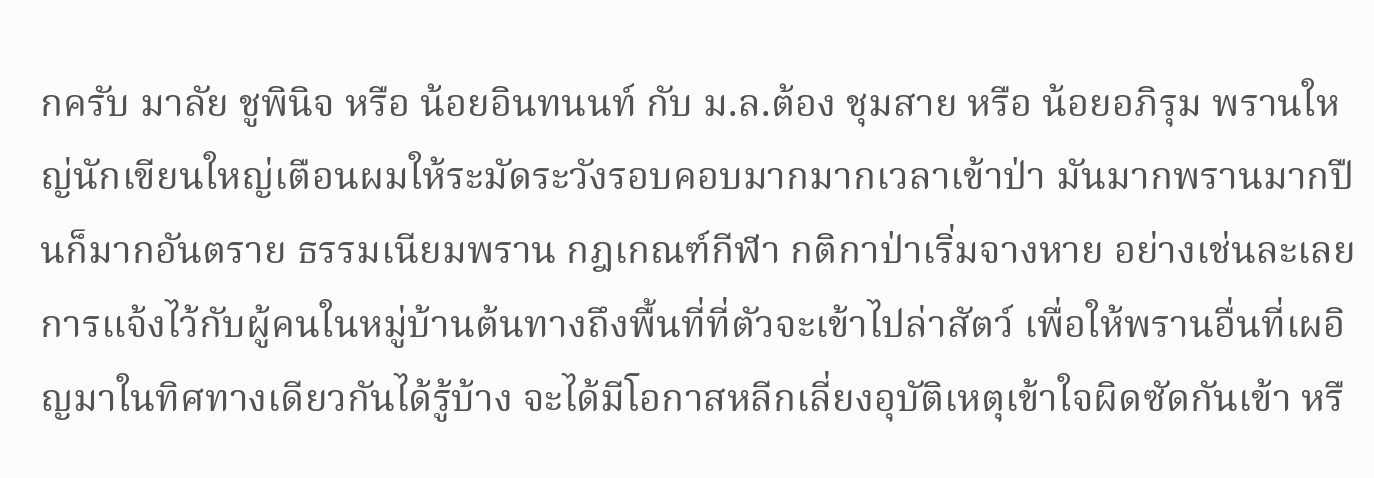กครับ มาลัย ชูพินิจ หรือ น้อยอินทนนท์ กับ ม.ล.ต้อง ชุมสาย หรือ น้อยอภิรุม พรานใหญ่นักเขียนใหญ่เตือนผมให้ระมัดระวังรอบคอบมากมากเวลาเข้าป่า มันมากพรานมากปืนก็มากอันตราย ธรรมเนียมพราน กฎเกณฑ์กีฬา กติกาป่าเริ่มจางหาย อย่างเช่นละเลยการแจ้งไว้กับผู้คนในหมู่บ้านต้นทางถึงพื้นที่ที่ตัวจะเข้าไปล่าสัตว์ เพื่อให้พรานอื่นที่เผอิญมาในทิศทางเดียวกันได้รู้บ้าง จะได้มีโอกาสหลีกเลี่ยงอุบัติเหตุเข้าใจผิดซัดกันเข้า หรื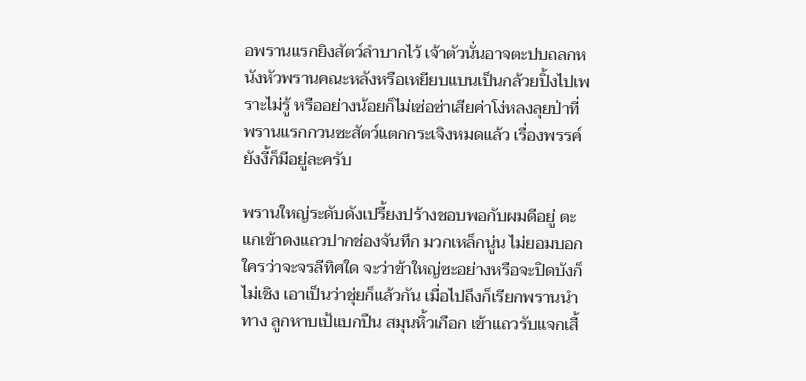อพรานแรกยิงสัตว์ลำบากไว้ เจ้าตัวนั่นอาจตะปบถลกหนังหัวพรานคณะหลังหรือเหยียบแบนเป็นกล้วยปิ้งไปเพราะไม่รู้ หรืออย่างน้อยก็ไม่เซ่อซ่าเสียค่าโง่หลงลุยป่าที่พรานแรกกวนซะสัตว์แตกกระเจิงหมดแล้ว เรื่องพรรค์ยังงี้ก็มีอยู่ละครับ

พรานใหญ่ระดับดังเปรี้ยงปร้างชอบพอกับผมดีอยู่ ตะแกเข้าดงแถวปากช่องจันทึก มวกเหล็กนู่น ไม่ยอมบอกใครว่าจะจรลีทิศใด จะว่าข้าใหญ่ซะอย่างหรือจะปิดบังก็ไม่เชิง เอาเป็นว่าชุ่ยก็แล้วกัน เมื่อไปถึงก็เรียกพรานนำทาง ลูกหาบเป้แบกปืน สมุนหิ้วเกือก เข้าแถวรับแจกเสื้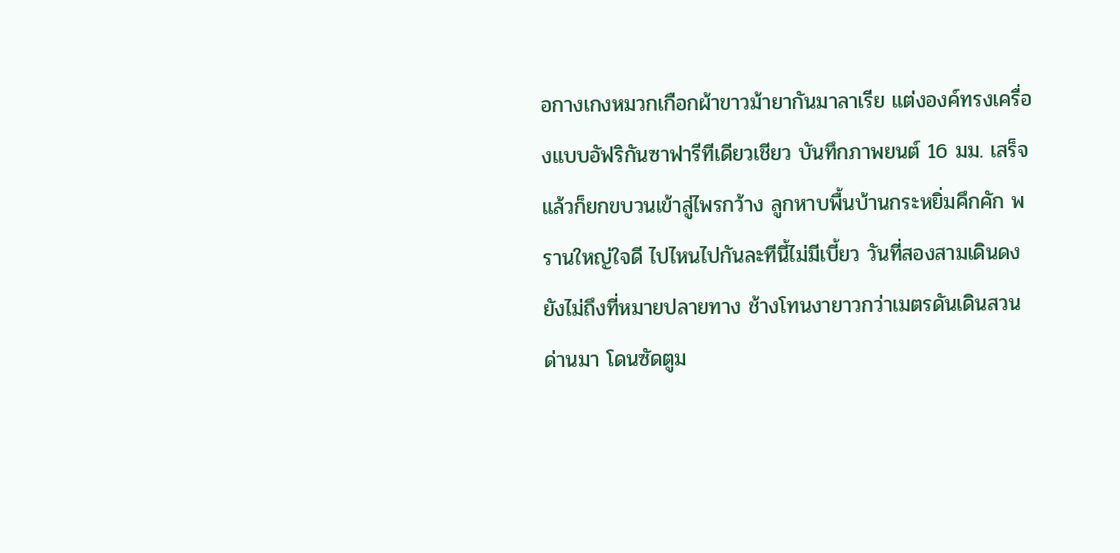อกางเกงหมวกเกือกผ้าขาวม้ายากันมาลาเรีย แต่งองค์ทรงเครื่องแบบอัฟริกันซาฟารีทีเดียวเชียว บันทึกภาพยนต์ 16 มม. เสร็จแล้วก็ยกขบวนเข้าสู่ไพรกว้าง ลูกหาบพื้นบ้านกระหยิ่มคึกคัก พรานใหญ่ใจดี ไปไหนไปกันละทีนี้ไม่มีเบี้ยว วันที่สองสามเดินดงยังไม่ถึงที่หมายปลายทาง ช้างโทนงายาวกว่าเมตรดันเดินสวนด่านมา โดนซัดตูม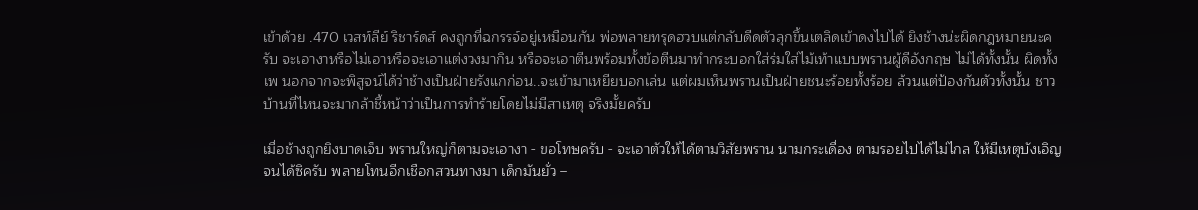เข้าด้วย .470 เวสท์ลีย์ ริชาร์ดส์ คงถูกที่ฉกรรจ์อยู่เหมือนกัน พ่อพลายทรุดฮวบแต่กลับดีดตัวลุกขึ้นเตลิดเข้าดงไปได้ ยิงช้างน่ะผิดกฎหมายนะครับ จะเอางาหรือไม่เอาหรือจะเอาแต่งวงมากิน หรือจะเอาตีนพร้อมทั้งข้อตีนมาทำกระบอกใส่ร่มใส่ไม้เท้าแบบพรานผู้ดีอังกฤษ ไม่ได้ทั้งนั้น ผิดทั้งเพ นอกจากจะพิสูจน์ได้ว่าช้างเป็นฝ่ายรังแกก่อน..จะเข้ามาเหยียบอกเล่น แต่ผมเห็นพรานเป็นฝ่ายชนะร้อยทั้งร้อย ล้วนแต่ป้องกันตัวทั้งนั้น ชาวบ้านที่ไหนจะมากล้าชี้หน้าว่าเป็นการทำร้ายโดยไม่มีสาเหตุ จริงมั้ยครับ

เมื่อช้างถูกยิงบาดเจ็บ พรานใหญ่ก็ตามจะเอางา - ขอโทษครับ - จะเอาตัวให้ได้ตามวิสัยพราน นามกระเดื่อง ตามรอยไปได้ไม่ไกล ให้มีเหตุบังเอิญจนได้ซิครับ พลายโทนอีกเชือกสวนทางมา เด็กมันยั่ว –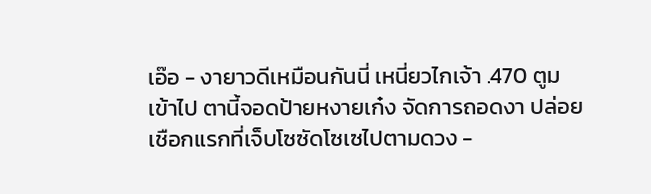เอ๊อ - งายาวดีเหมือนกันนี่ เหนี่ยวไกเจ้า .470 ตูมเข้าไป ตานี้จอดป้ายหงายเก๋ง จัดการถอดงา ปล่อยเชือกแรกที่เจ็บโซซัดโซเซไปตามดวง -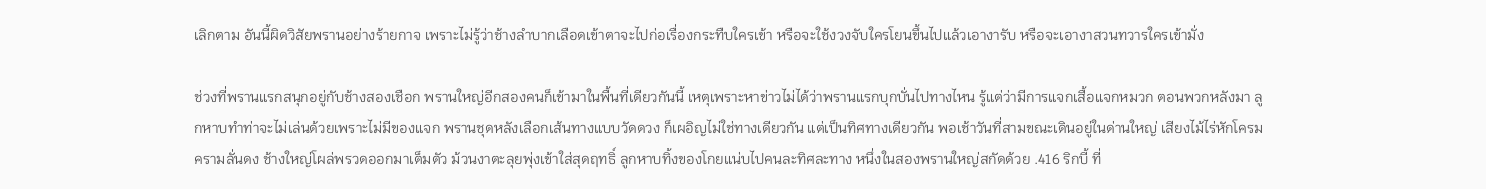เลิกตาม อันนี้ผิดวิสัยพรานอย่างร้ายกาจ เพราะไม่รู้ว่าช้างลำบากเลือดเข้าตาจะไปก่อเรื่องกระทืบใครเข้า หรือจะใช้งวงจับใครโยนขึ้นไปแล้วเอางารับ หรือจะเอางาสวนทวารใครเข้ามั่ง

ช่วงที่พรานแรกสนุกอยู่กับช้างสองเชือก พรานใหญ่อีกสองคนก็เข้ามาในพื้นที่เดียวกันนี้ เหตุเพราะหาข่าวไม่ได้ว่าพรานแรกบุกบั่นไปทางไหน รู้แต่ว่ามีการแจกเสื้อแจกหมวก ตอนพวกหลังมา ลูกหาบทำท่าจะไม่เล่นด้วยเพราะไม่มีของแจก พรานชุดหลังเลือกเส้นทางแบบวัดดวง ก็เผอิญไม่ใช่ทางเดียวกัน แต่เป็นทิศทางเดียวกัน พอเช้าวันที่สามขณะเดินอยู่ในด่านใหญ่ เสียงไม้ไร่หักโครมครามลั่นดง ช้างใหญ่โผล่พรวดออกมาเต็มตัว ม้วนงาตะลุยพุ่งเข้าใส่สุดฤทธิ์ ลูกหาบทิ้งของโกยแน่บไปคนละทิศละทาง หนึ่งในสองพรานใหญ่สกัดด้วย .416 ริกบี้ ที่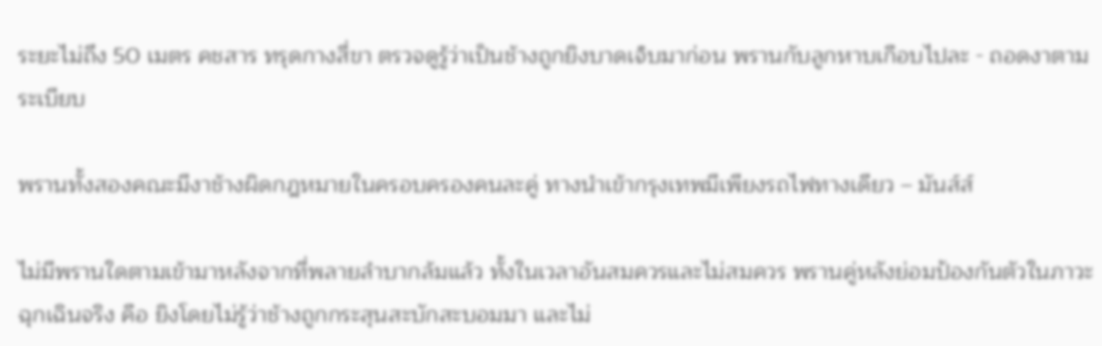ระยะไม่ถึง 50 เมตร คชสาร ทรุดกางสี่ขา ตรวจดูรู้ว่าเป็นช้างถูกยิงบาดเจ็บมาก่อน พรานกับลูกหาบเกือบไปละ - ถอดงาตามระเบียบ

พรานทั้งสองคณะมีงาช้างผิดกฎหมายในครอบครองคนละคู่ ทางนำเข้ากรุงเทพมีเพียงรถไฟทางเดียว – มันส์ส์

ไม่มีพรานใดตามเข้ามาหลังจากที่พลายลำบากล้มแล้ว ทั้งในเวลาอันสมควรและไม่สมควร พรานคู่หลังย่อมป้องกันตัวในภาวะฉุกเฉินจริง คือ ยิงโดยไม่รู้ว่าช้างถูกกระสุนสะบักสะบอมมา และไม่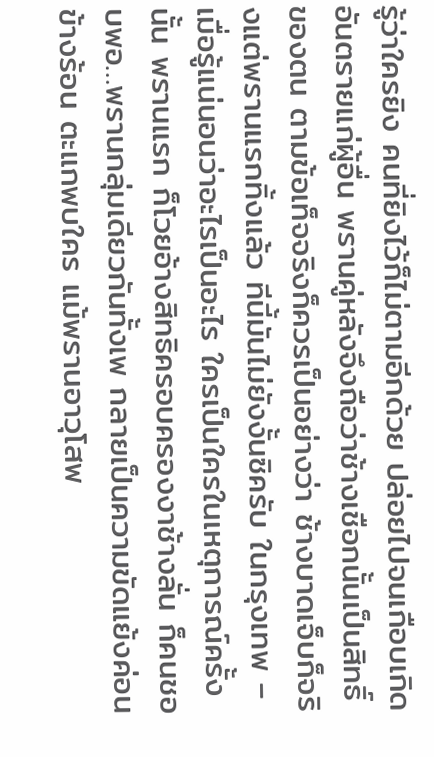รู้ว่าใครยิง คนที่ยิงไว้ก็ไม่ตามอีกด้วย ปล่อยไปจนเกือบเกิดอันตรายแก่ผู้อื่น พรานคู่หลังจึงถือว่าช้างเชือกนั้นเป็นสิทธิ์ของตน ตามข้อเท็จจริงก็ควรเป็นอย่างว่า ช้างบาดเจ็บก็จริงแต่พรานแรกทิ้งแล้ว ทีนี้มันไม่ยังงั้นซิครับ ในกรุงเทพ – เมื่อรู้แน่นอนว่าอะไรเป็นอะไร ใครเป็นใครในเหตุการณ์ครั้งนั้น พรานแรก ก็โวยอ้างสิทธิครอบครองงาช้างลั่น ก็คนชอบพอ…พรานกลุ่มเดียวกันทั้งเพ กลายเป็นความขัดแย้งค่อนข้างร้อน ตะแกพบใคร แม้พรานอาวุโสพ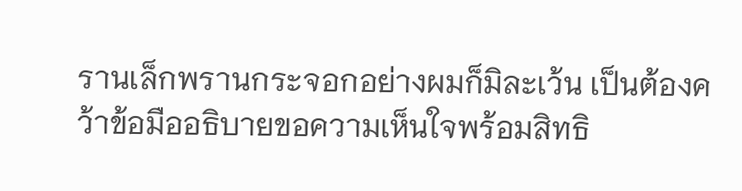รานเล็กพรานกระจอกอย่างผมก็มิละเว้น เป็นต้องคว้าข้อมืออธิบายขอความเห็นใจพร้อมสิทธิ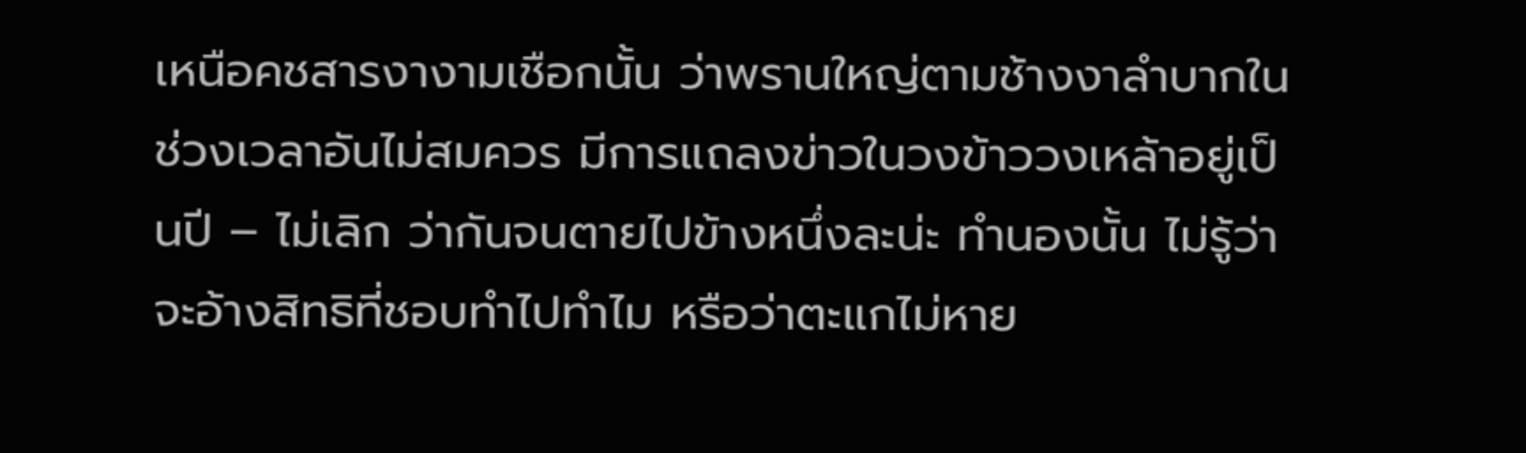เหนือคชสารงางามเชือกนั้น ว่าพรานใหญ่ตามช้างงาลำบากในช่วงเวลาอันไม่สมควร มีการแถลงข่าวในวงข้าววงเหล้าอยู่เป็นปี – ไม่เลิก ว่ากันจนตายไปข้างหนึ่งละน่ะ ทำนองนั้น ไม่รู้ว่าจะอ้างสิทธิที่ชอบทำไปทำไม หรือว่าตะแกไม่หาย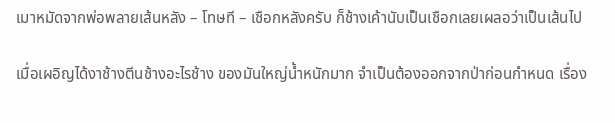เมาหมัดจากพ่อพลายเส้นหลัง – โทษที – เชือกหลังครับ ก็ช้างเค้านับเป็นเชือกเลยเผลอว่าเป็นเส้นไป

เมื่อเผอิญได้งาช้างตีนช้างอะไรช้าง ของมันใหญ่น้ำหนักมาก จำเป็นต้องออกจากป่าก่อนกำหนด เรื่อง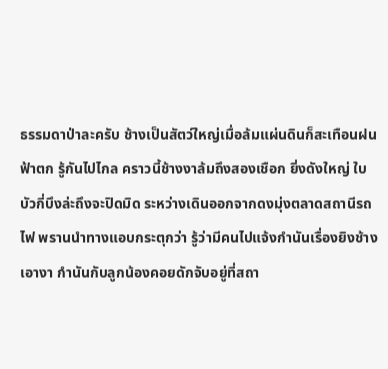ธรรมดาป่าละครับ ช้างเป็นสัตว์ใหญ่เมื่อล้มแผ่นดินก็สะเทือนฝนฟ้าตก รู้กันไปไกล คราวนี้ช้างงาล้มถึงสองเชือก ยิ่งดังใหญ่ ใบบัวกี่บึงล่ะถึงจะปิดมิด ระหว่างเดินออกจากดงมุ่งตลาดสถานีรถไฟ พรานนำทางแอบกระตุกว่า รู้ว่ามีคนไปแจ้งกำนันเรื่องยิงช้างเอางา กำนันกับลูกน้องคอยดักจับอยู่ที่สถา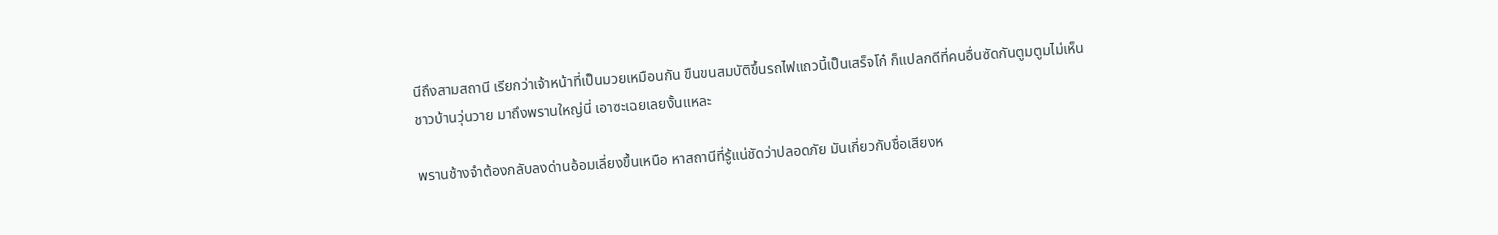นีถึงสามสถานี เรียกว่าเจ้าหน้าที่เป็นมวยเหมือนกัน ขืนขนสมบัติขึ้นรถไฟแถวนี้เป็นเสร็จโก๋ ก็แปลกดีที่คนอื่นซัดกันตูมตูมไม่เห็นชาวบ้านวุ่นวาย มาถึงพรานใหญ่นี่ เอาซะเฉยเลยงั้นแหละ

พรานช้างจำต้องกลับลงด่านอ้อมเลี่ยงขึ้นเหนือ หาสถานีที่รู้แน่ชัดว่าปลอดภัย มันเกี่ยวกับชื่อเสียงห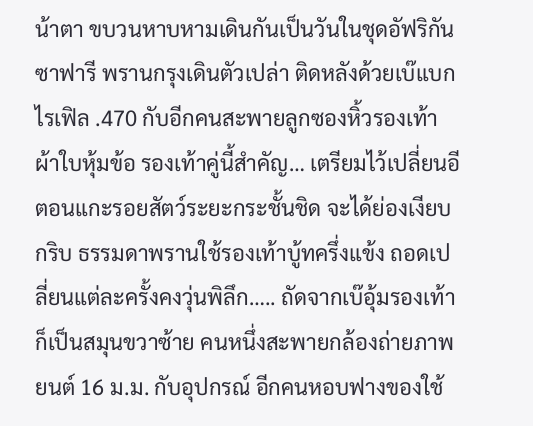น้าตา ขบวนหาบหามเดินกันเป็นวันในชุดอัฟริกันซาฟารี พรานกรุงเดินตัวเปล่า ติดหลังด้วยเบ๊แบกไรเฟิล .470 กับอีกคนสะพายลูกซองหิ้วรองเท้าผ้าใบหุ้มข้อ รองเท้าคู่นี้สำคัญ… เตรียมไว้เปลี่ยนอีตอนแกะรอยสัตว์ระยะกระชั้นชิด จะได้ย่องเงียบกริบ ธรรมดาพรานใช้รองเท้าบู้ทครึ่งแข้ง ถอดเปลี่ยนแต่ละครั้งคงวุ่นพิลึก….. ถัดจากเบ๊อุ้มรองเท้าก็เป็นสมุนขวาซ้าย คนหนึ่งสะพายกล้องถ่ายภาพยนต์ 16 ม.ม. กับอุปกรณ์ อีกคนหอบฟางของใช้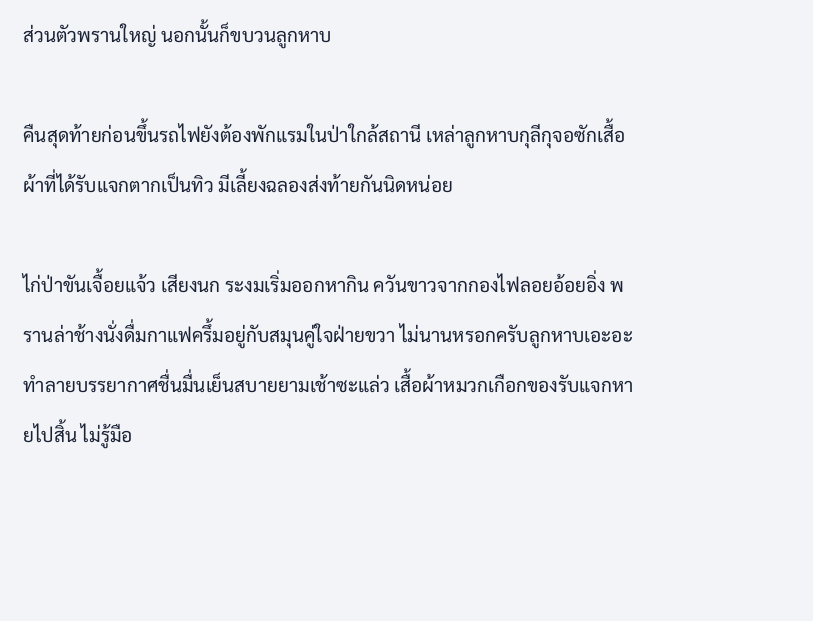ส่วนตัวพรานใหญ่ นอกนั้นก็ขบวนลูกหาบ

คืนสุดท้ายก่อนขึ้นรถไฟยังต้องพักแรมในป่าใกล้สถานี เหล่าลูกหาบกุลีกุจอซักเสื้อผ้าที่ได้รับแจกตากเป็นทิว มีเลี้ยงฉลองส่งท้ายกันนิดหน่อย

ไก่ป่าขันเจื้อยแจ้ว เสียงนก ระงมเริ่มออกหากิน ควันขาวจากกองไฟลอยอ้อยอิ่ง พรานล่าช้างนั่งดื่มกาแฟครึ้มอยู่กับสมุนคู่ใจฝ่ายขวา ไม่นานหรอกครับลูกหาบเอะอะทำลายบรรยากาศชื่นมื่นเย็นสบายยามเช้าซะแล่ว เสื้อผ้าหมวกเกือกของรับแจกหายไปสิ้น ไม่รู้มือ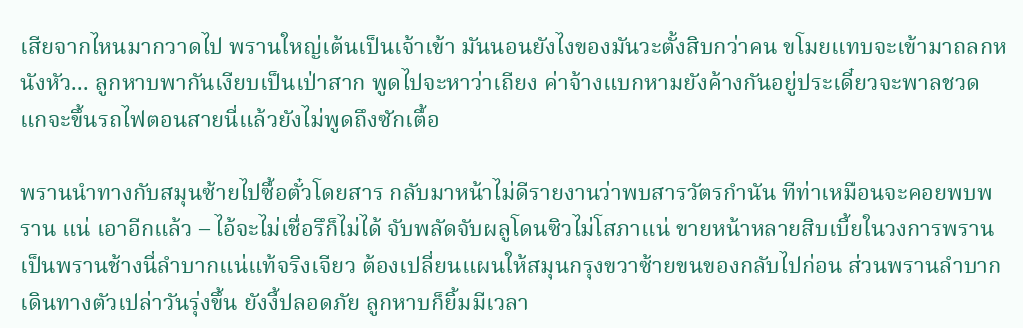เสียจากไหนมากวาดไป พรานใหญ่เต้นเป็นเจ้าเข้า มันนอนยังไงของมันวะตั้งสิบกว่าคน ขโมยแทบจะเข้ามาถลกหนังหัว... ลูกหาบพากันเงียบเป็นเป่าสาก พูดไปจะหาว่าเถียง ค่าจ้างแบกหามยังค้างกันอยู่ประเดี๋ยวจะพาลชวด แกจะขึ้นรถไฟตอนสายนี่แล้วยังไม่พูดถึงซักเตื้อ

พรานนำทางกับสมุนซ้ายไปซื้อตั๋วโดยสาร กลับมาหน้าไม่ดีรายงานว่าพบสารวัตรกำนัน ทีท่าเหมือนจะคอยพบพราน แน่ เอาอีกแล้ว – ไอ้จะไม่เชื่อรึก็ไม่ได้ จับพลัดจับผลูโดนซิวไม่โสภาแน่ ขายหน้าหลายสิบเบี้ยในวงการพราน เป็นพรานช้างนี่ลำบากแน่แท้จริงเจียว ต้องเปลี่ยนแผนให้สมุนกรุงขวาซ้ายขนของกลับไปก่อน ส่วนพรานลำบากเดินทางตัวเปล่าวันรุ่งขึ้น ยังงี้ปลอดภัย ลูกหาบก็ยิ้มมีเวลา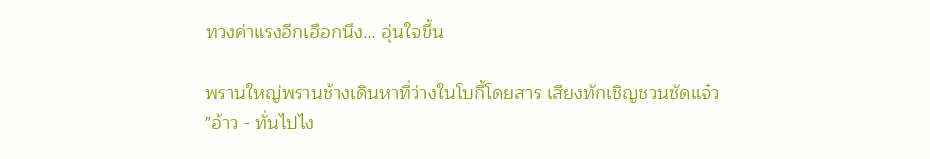ทวงค่าแรงอีกเฮือกนึง… อุ่นใจขึ้น

พรานใหญ่พรานช้างเดินหาที่ว่างในโบกี้โดยสาร เสียงทักเชิญชวนชัดแจ๋ว
"อ้าว - ทั่นไปไง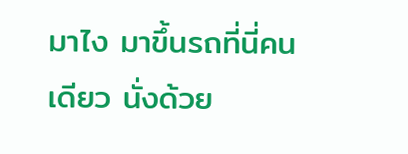มาไง มาขึ้นรถที่นี่คนเดียว นั่งด้วย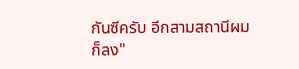กันซีครับ อีกสามสถานีผมก็ลง"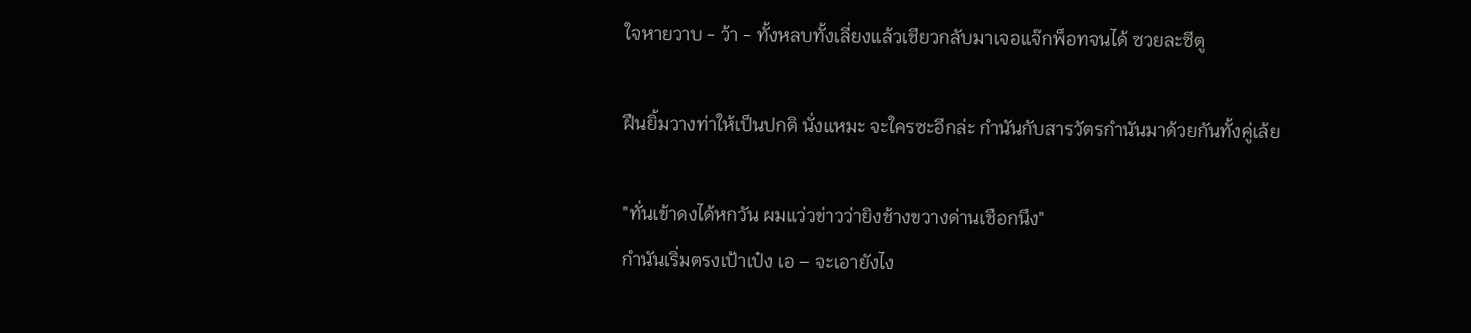ใจหายวาบ - ว้า - ทั้งหลบทั้งเลี่ยงแล้วเชียวกลับมาเจอแจ๊กพ็อทจนได้ ซวยละซีตู

ฝืนยิ้มวางท่าให้เป็นปกติ นั่งแหมะ จะใครซะอีกล่ะ กำนันกับสารวัตรกำนันมาด้วยกันทั้งคู่เล้ย

"ทั่นเข้าดงได้หกวัน ผมแว่วข่าวว่ายิงช้างขวางด่านเชือกนึง"
กำนันเริ่มตรงเป้าเป๋ง เอ – จะเอายังไง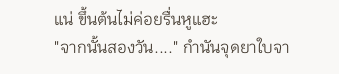แน่ ขึ้นต้นไม่ค่อยรื่นหูแฮะ
"จากนั้นสองวัน...." กำนันจุดยาใบจา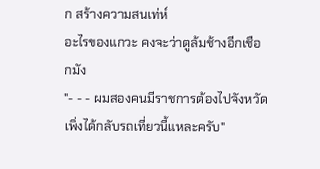ก สร้างความสนเท่ห์
อะไรของแกวะ คงจะว่าตูล้มช้างอีกเชือกมัง
"- - - ผมสองคนมีราชการต้องไปจังหวัด เพิ่งได้กลับรถเที่ยวนี้แหละครับ"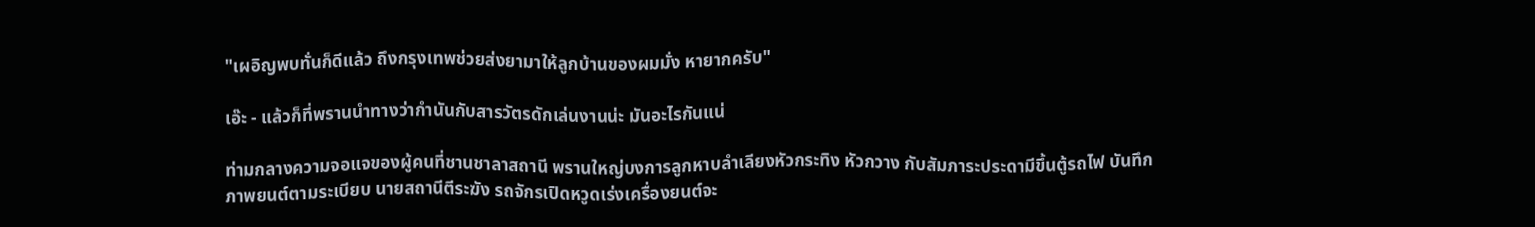"เผอิญพบทั่นก็ดีแล้ว ถึงกรุงเทพช่วยส่งยามาให้ลูกบ้านของผมมั่ง หายากครับ"

เอ๊ะ - แล้วก็ที่พรานนำทางว่ากำนันกับสารวัตรดักเล่นงานน่ะ มันอะไรกันแน่

ท่ามกลางความจอแจของผู้คนที่ชานชาลาสถานี พรานใหญ่บงการลูกหาบลำเลียงหัวกระทิง หัวกวาง กับสัมภาระประดามีขึ้นตู้รถไฟ บันทึกภาพยนต์ตามระเบียบ นายสถานีตีระฆัง รถจักรเปิดหวูดเร่งเครื่องยนต์จะ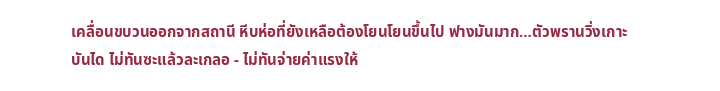เคลื่อนขบวนออกจากสถานี หีบห่อที่ยังเหลือต้องโยนโยนขึ้นไป ฟางมันมาก…ตัวพรานวิ่งเกาะบันได ไม่ทันซะแล้วละเกลอ - ไม่ทันจ่ายค่าแรงให้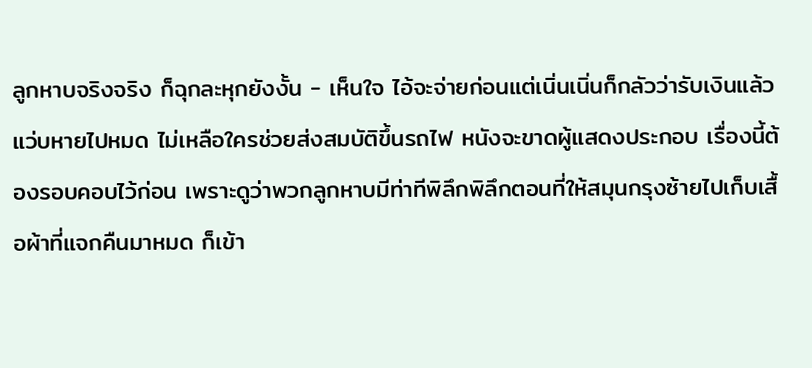ลูกหาบจริงจริง ก็ฉุกละหุกยังงั้น - เห็นใจ ไอ้จะจ่ายก่อนแต่เนิ่นเนิ่นก็กลัวว่ารับเงินแล้วแว่บหายไปหมด ไม่เหลือใครช่วยส่งสมบัติขึ้นรถไฟ หนังจะขาดผู้แสดงประกอบ เรื่องนี้ต้องรอบคอบไว้ก่อน เพราะดูว่าพวกลูกหาบมีท่าทีพิลึกพิลึกตอนที่ให้สมุนกรุงซ้ายไปเก็บเสื้อผ้าที่แจกคืนมาหมด ก็เข้า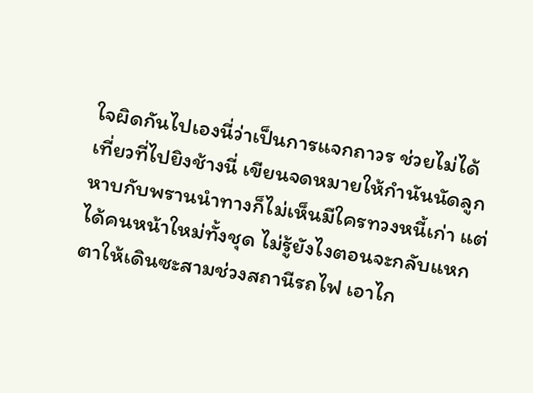ใจผิดกันไปเองนี่ว่าเป็นการแจกถาวร ช่วยไม่ได้ เที่ยวที่ไปยิงช้างนี่ เขียนจดหมายให้กำนันนัดลูกหาบกับพรานนำทางก็ไม่เห็นมีใครทวงหนี้เก่า แต่ได้คนหน้าใหม่ทั้งชุด ไม่รู้ยังไงตอนจะกลับแหกตาให้เดินซะสามช่วงสถานีรถไฟ เอาไก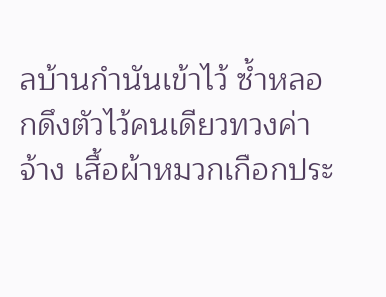ลบ้านกำนันเข้าไว้ ซ้ำหลอกดึงตัวไว้คนเดียวทวงค่าจ้าง เสื้อผ้าหมวกเกือกประ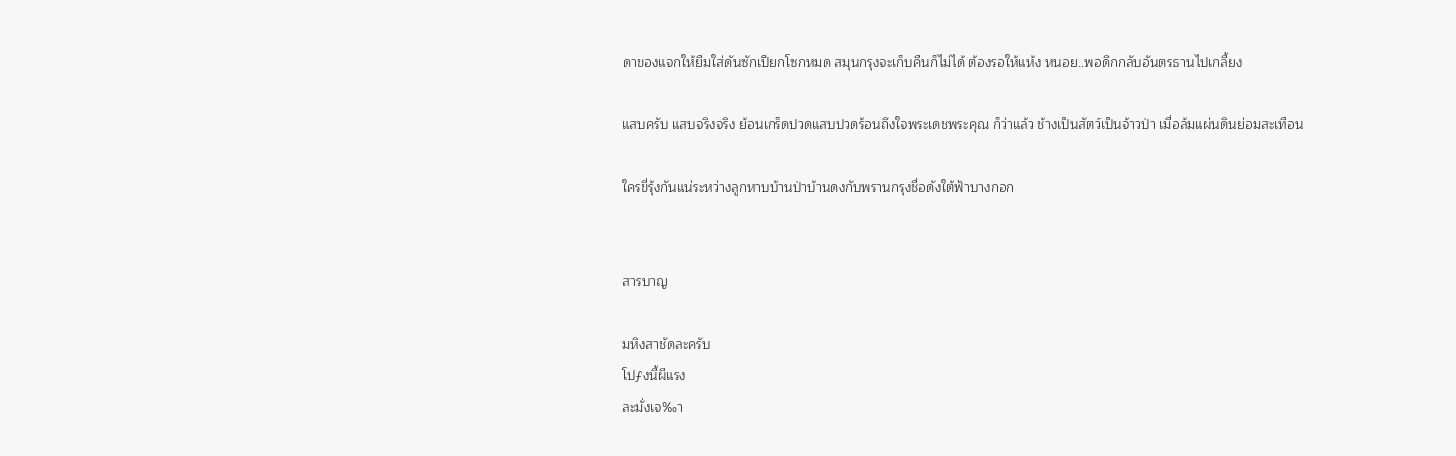ดาของแจกให้ยืมใส่ดันซักเปียกโซกหมด สมุนกรุงจะเก็บคืนก็ไม่ได้ ต้องรอให้แห้ง หนอย..พอดึกกลับอันตรธานไปเกลี้ยง

แสบครับ แสบจริงจริง ย้อนเกร็ดปวดแสบปวดร้อนถึงใจพระเดชพระคุณ ก็ว่าแล้ว ช้างเป็นสัตว์เป็นจ้าวป่า เมื่อล้มแผ่นดินย่อมสะเทือน

ใครขี่รุ้งกันแน่ระหว่างลูกหาบบ้านป่าบ้านดงกับพรานกรุงชื่อดังใต้ฟ้าบางกอก


สารบาญ

มหิงสาชัดละครับ
โปƒงนี้ผีแรง
ละมั่งเจ‰า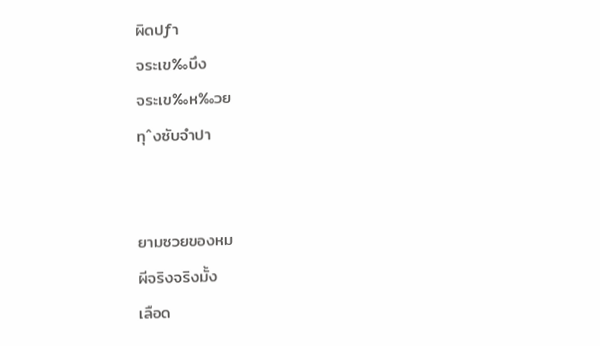ผิดปƒา
จระเข‰บึง
จระเข‰ห‰วย
ทุˆงซับจำปา


ยามซวยของหม
ผีจริงจริงมั้ง
เลือด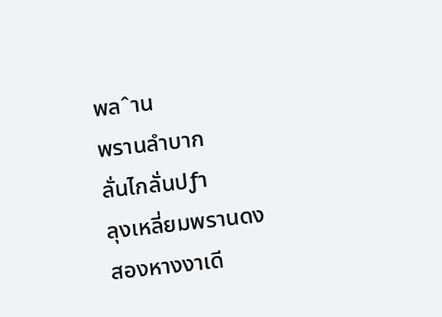พลˆาน
พรานลำบาก
ลั่นไกลั่นปƒา
ลุงเหลี่ยมพรานดง
สองหางงาเดี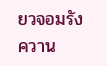ยวจอมรังควาน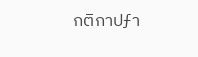กติกาปƒา